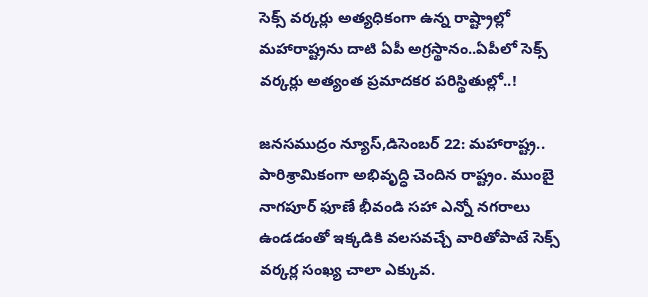సెక్స్ వర్కర్లు అత్యధికంగా ఉన్న రాష్ట్రాల్లో మహారాష్ట్రను దాటి ఏపీ అగ్రస్థానం..ఏపీలో సెక్స్ వర్కర్లు అత్యంత ప్రమాదకర పరిస్థితుల్లో..!

జనసముద్రం న్యూస్,డిసెంబర్ 22: మహారాష్ట్ర.. పారిశ్రామికంగా అభివృద్ధి చెందిన రాష్ట్రం. ముంబై నాగపూర్ ఫూణే భీవండి సహా ఎన్నో నగరాలు ఉండడంతో ఇక్కడికి వలసవచ్చే వారితోపాటే సెక్స్ వర్కర్ల సంఖ్య చాలా ఎక్కువ.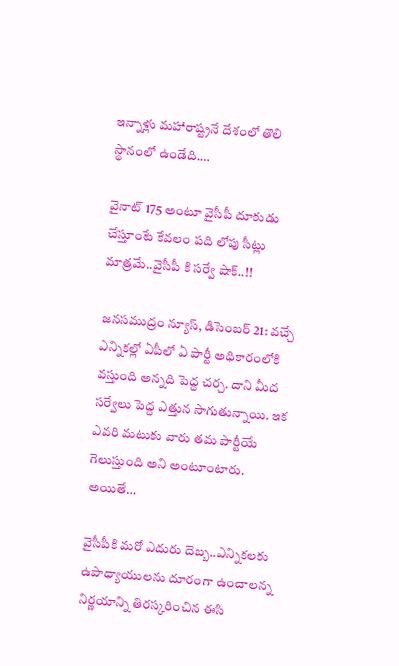ఇన్నాళ్లు మహారాష్ట్రనే దేశంలో తొలి స్థానంలో ఉండేది.…

వైనాట్ 175 అంటూ వైసీపీ దూకుడు చేస్తూంటే కేవలం పది లోపు సీట్లు మాత్రమే..వైసీపీ కి సర్వే షాక్..!!

జనసముద్రం న్యూస్, డిసెంబర్ 21: వచ్చే ఎన్నికల్లో ఏపీలో ఏ పార్టీ అధికారంలోకి వస్తుంది అన్నది పెద్ద చర్చ. దాని మీద సర్వేలు పెద్ద ఎత్తున సాగుతున్నాయి. ఇక ఎవరి మటుకు వారు తమ పార్టీయే గెలుస్తుంది అని అంటూంటారు. అయితే…

వైసీపీకి మరో ఎదురు దెబ్బ..ఎన్నికలకు ఉపాధ్యాయులను దూరంగా ఉంచాలన్న నిర్ణయాన్ని తిరస్కరించిన ఈసి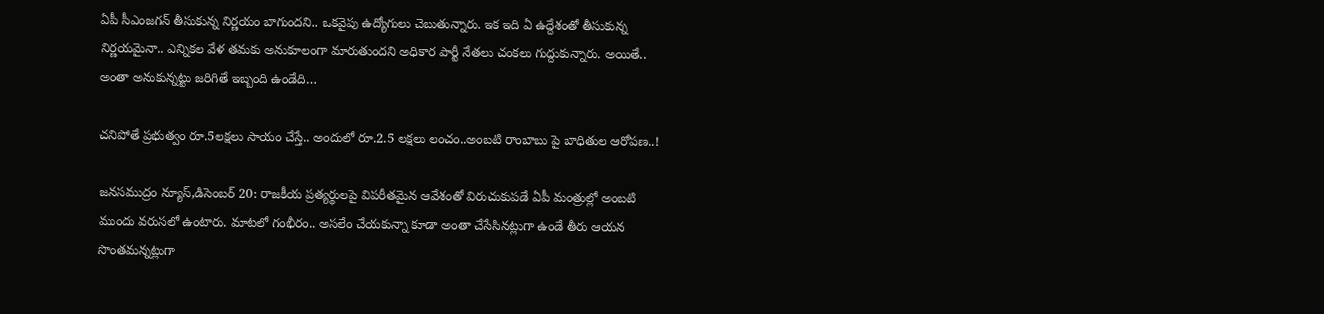ఏపీ సీఎంజగన్ తీసుకున్న నిర్ణయం బాగుందని.. ఒకవైపు ఉద్యోగులు చెబుతున్నారు. ఇక ఇది ఏ ఉద్దేశంతో తీసుకున్న నిర్ణయమైనా.. ఎన్నికల వేళ తమకు అనుకూలంగా మారుతుందని అధికార పార్టీ నేతలు చంకలు గుద్దుకున్నారు. అయితే.. అంతా అనుకున్నట్టు జరిగితే ఇబ్బంది ఉండేది…

చనిపోతే ప్రభుత్వం రూ.5లక్షలు సాయం చేస్తే.. అందులో రూ.2.5 లక్షలు లంచం..అంబటి రాంబాబు పై బాధితుల ఆరోపణ..!

జనసముద్రం న్యూస్,డిసెంబర్ 20: రాజకీయ ప్రత్యర్థులపై విపరీతమైన ఆవేశంతో విరుచుకుపడే ఏపీ మంత్రుల్లో అంబటి ముందు వరుసలో ఉంటారు. మాటలో గంభీరం.. అసలేం చేయకున్నా కూడా అంతా చేసేసినట్లుగా ఉండే తీరు ఆయన సొంతమన్నట్లుగా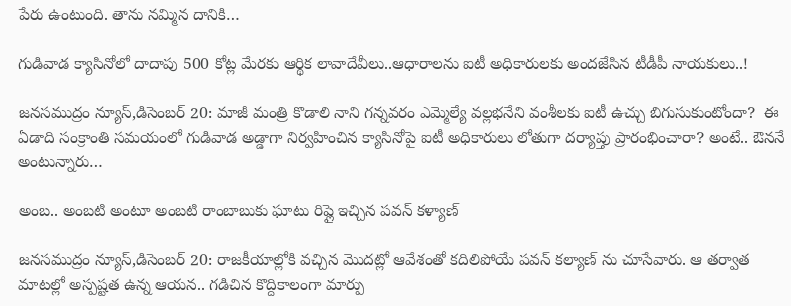పేరు ఉంటుంది. తాను నమ్మిన దానికి…

గుడివాడ క్యాసినోలో దాదాపు 500 కోట్ల మేరకు ఆర్థిక లావాదేవీలు..ఆధారాలను ఐటీ అధికారులకు అందజేసిన టీడీపీ నాయకులు..!

జనసముద్రం న్యూస్,డిసెంబర్ 20: మాజీ మంత్రి కొడాలి నాని గన్నవరం ఎమ్మెల్యే వల్లభనేని వంశీలకు ఐటీ ఉచ్చు బిగుసుకుంటోందా?  ఈ ఏడాది సంక్రాంతి సమయంలో గుడివాడ అడ్డాగా నిర్వహించిన క్యాసినోపై ఐటీ అధికారులు లోతుగా దర్యాప్తు ప్రారంభించారా? అంటే.. ఔననే అంటున్నారు…

అంబ.. అంబటి అంటూ అంబటి రాంబాబుకు ఘాటు రిప్లై ఇచ్చిన పవన్ కళ్యాణ్

జనసముద్రం న్యూస్,డిసెంబర్ 20: రాజకీయాల్లోకి వచ్చిన మొదట్లో ఆవేశంతో కదిలిపోయే పవన్ కల్యాణ్ ను చూసేవారు. ఆ తర్వాత మాటల్లో అస్పష్టత ఉన్న ఆయన.. గడిచిన కొద్దికాలంగా మార్పు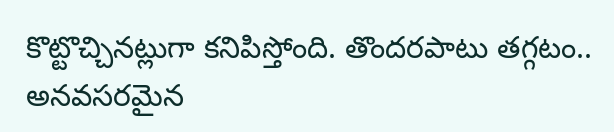కొట్టొచ్చినట్లుగా కనిపిస్తోంది. తొందరపాటు తగ్గటం.. అనవసరమైన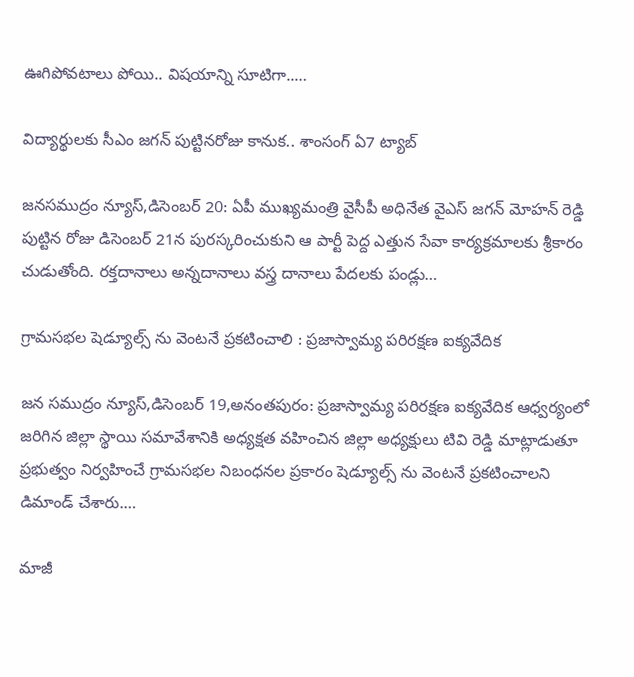ఊగిపోవటాలు పోయి.. విషయాన్ని సూటిగా..…

విద్యార్థులకు సీఎం జగన్ పుట్టినరోజు కానుక.. శాంసంగ్ ఏ7 ట్యాబ్

జనసముద్రం న్యూస్,డిసెంబర్ 20: ఏపీ ముఖ్యమంత్రి వైసీపీ అధినేత వైఎస్ జగన్ మోహన్ రెడ్డి పుట్టిన రోజు డిసెంబర్ 21న పురస్కరించుకుని ఆ పార్టీ పెద్ద ఎత్తున సేవా కార్యక్రమాలకు శ్రీకారం చుడుతోంది. రక్తదానాలు అన్నదానాలు వస్త్ర దానాలు పేదలకు పండ్లు…

గ్రామసభల షెడ్యూల్స్ ను వెంటనే ప్రకటించాలి : ప్రజాస్వామ్య పరిరక్షణ ఐక్యవేదిక

జన సముద్రం న్యూస్,డిసెంబర్ 19,అనంతపురం: ప్రజాస్వామ్య పరిరక్షణ ఐక్యవేదిక ఆధ్వర్యంలో జరిగిన జిల్లా స్థాయి సమావేశానికి అధ్యక్షత వహించిన జిల్లా అధ్యక్షులు టివి రెడ్డి మాట్లాడుతూ ప్రభుత్వం నిర్వహించే గ్రామసభల నిబంధనల ప్రకారం షెడ్యూల్స్ ను వెంటనే ప్రకటించాలని డిమాండ్ చేశారు.…

మాజీ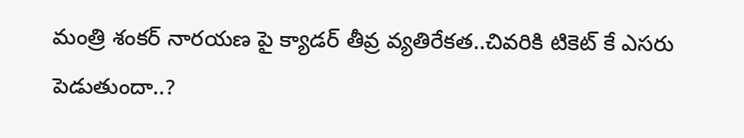మంత్రి శంకర్ నారయణ పై క్యాడర్ తీవ్ర వ్యతిరేకత..చివరికి టికెట్ కే ఎసరు పెడుతుందా..?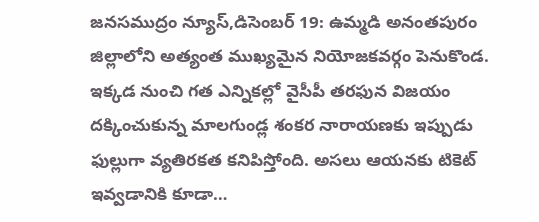జనసముద్రం న్యూస్,డిసెంబర్ 19: ఉమ్మడి అనంతపురం జిల్లాలోని అత్యంత ముఖ్యమైన నియోజకవర్గం పెనుకొండ. ఇక్కడ నుంచి గత ఎన్నికల్లో వైసీపీ తరఫున విజయం దక్కించుకున్న మాలగుండ్ల శంకర నారాయణకు ఇప్పుడు ఫుల్లుగా వ్యతిరకత కనిపిస్తోంది. అసలు ఆయనకు టికెట్ ఇవ్వడానికి కూడా…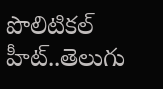పొలిటికల్ హీట్..తెలుగు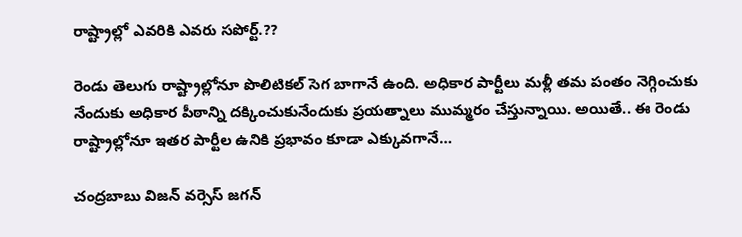రాష్ట్రాల్లో ఎవరికి ఎవరు సపోర్ట్.??

రెండు తెలుగు రాష్ట్రాల్లోనూ పొలిటికల్ సెగ బాగానే ఉంది. అధికార పార్టీలు మళ్లీ తమ పంతం నెగ్గించుకు నేందుకు అధికార పీఠాన్ని దక్కించుకునేందుకు ప్రయత్నాలు ముమ్మరం చేస్తున్నాయి. అయితే.. ఈ రెండు రాష్ట్రాల్లోనూ ఇతర పార్టీల ఉనికి ప్రభావం కూడా ఎక్కువగానే…

చంద్రబాబు విజన్ వర్సెస్ జగన్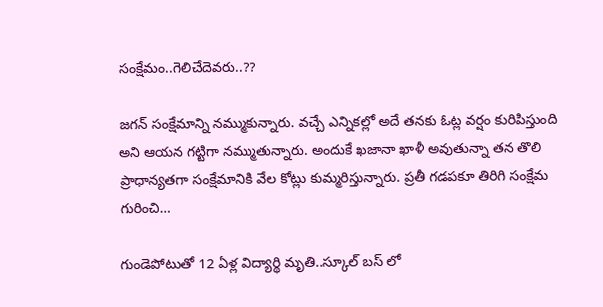సంక్షేమం..గెలిచేదెవరు..??

జగన్ సంక్షేమాన్ని నమ్ముకున్నారు. వచ్చే ఎన్నికల్లో అదే తనకు ఓట్ల వర్షం కురిపిస్తుంది అని ఆయన గట్టిగా నమ్ముతున్నారు. అందుకే ఖజానా ఖాళీ అవుతున్నా తన తొలి ప్రాధాన్యతగా సంక్షేమానికి వేల కోట్లు కుమ్మరిస్తున్నారు. ప్రతీ గడపకూ తిరిగి సంక్షేమ గురించి…

గుండెపోటుతో 12 ఏళ్ల విద్యార్థి మృతి..స్కూల్ బస్ లో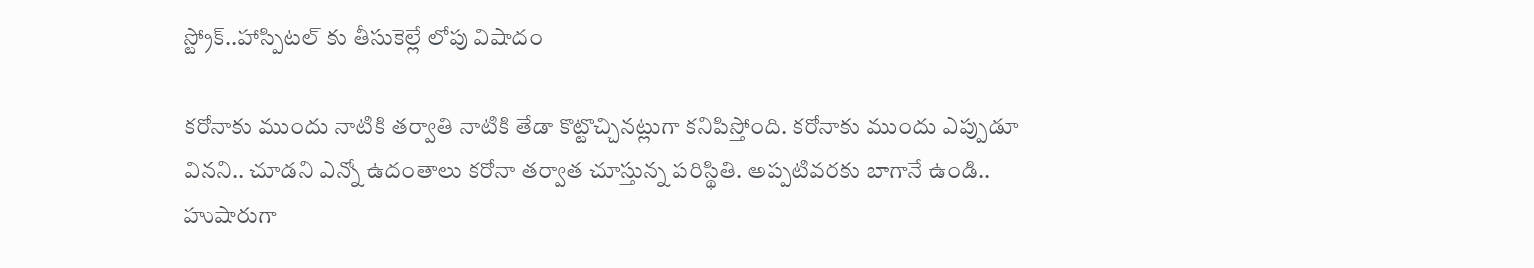స్ట్రోక్..హాస్పిటల్ కు తీసుకెల్లే లోపు విషాదం

కరోనాకు ముందు నాటికి తర్వాతి నాటికి తేడా కొట్టొచ్చినట్లుగా కనిపిస్తోంది. కరోనాకు ముందు ఎప్పుడూ వినని.. చూడని ఎన్నో ఉదంతాలు కరోనా తర్వాత చూస్తున్న పరిస్థితి. అప్పటివరకు బాగానే ఉండి.. హుషారుగా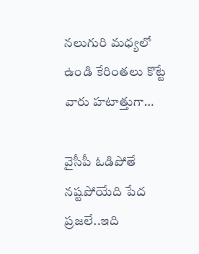నలుగురి మధ్యలో ఉండి కేరింతలు కొట్టే వారు హటాత్తుగా…

వైసీపీ ఓడిపోతే నష్టపోయేది పేద ప్రజలే..ఇది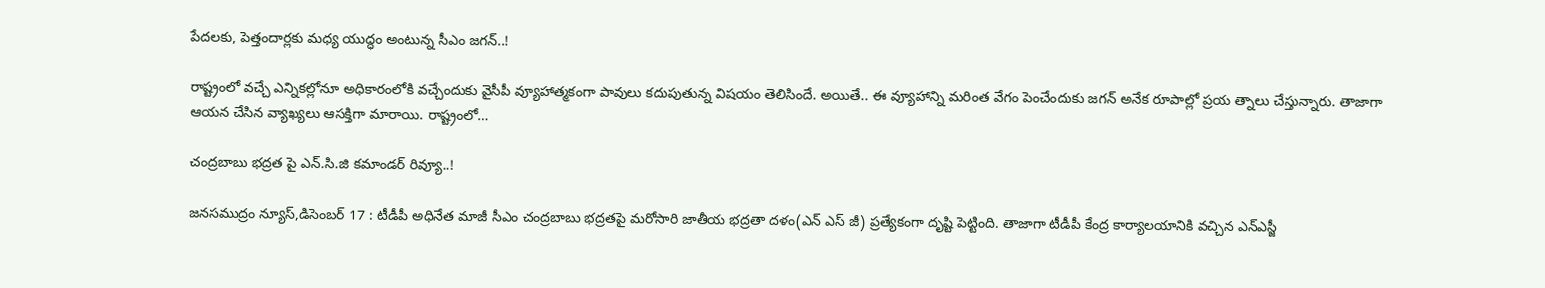పేదలకు, పెత్తందార్లకు మధ్య యుద్ధం అంటున్న సీఎం జగన్..!

రాష్ట్రంలో వచ్చే ఎన్నికల్లోనూ అధికారంలోకి వచ్చేందుకు వైసీపీ వ్యూహాత్మకంగా పావులు కదుపుతున్న విషయం తెలిసిందే. అయితే.. ఈ వ్యూహాన్ని మరింత వేగం పెంచేందుకు జగన్ అనేక రూపాల్లో ప్రయ త్నాలు చేస్తున్నారు. తాజాగా ఆయన చేసిన వ్యాఖ్యలు ఆసక్తిగా మారాయి. రాష్ట్రంలో…

చంద్రబాబు భద్రత పై ఎన్.సి.జి కమాండర్ రివ్యూ..!

జనసముద్రం న్యూస్,డిసెంబర్ 17 : టీడీపీ అధినేత మాజీ సీఎం చంద్రబాబు భద్రతపై మరోసారి జాతీయ భద్రతా దళం(ఎన్ ఎస్ జీ) ప్రత్యేకంగా దృష్టి పెట్టింది. తాజాగా టీడీపీ కేంద్ర కార్యాలయానికి వచ్చిన ఎన్ఎస్జీ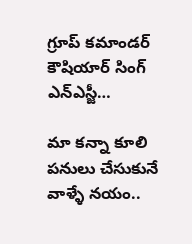గ్రూప్ కమాండర్ కౌషియార్ సింగ్ ఎన్ఎస్జీ…

మా కన్నా కూలి పనులు చేసుకునే వాళ్ళే నయం..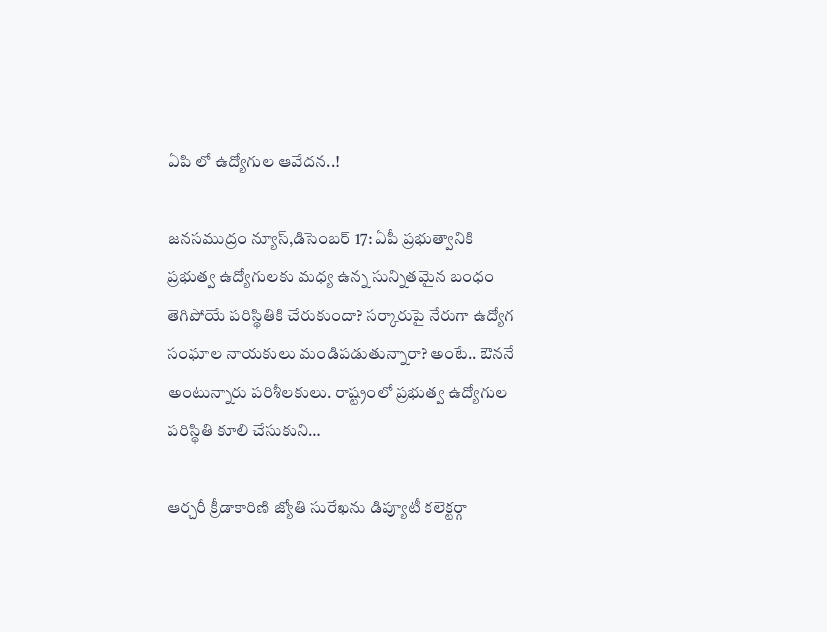ఏపి లో ఉద్యోగుల ఆవేదన..!

జనసముద్రం న్యూస్,డిసెంబర్ 17: ఏపీ ప్రభుత్వానికి ప్రభుత్వ ఉద్యోగులకు మధ్య ఉన్న సున్నితమైన బంధం తెగిపోయే పరిస్థితికి చేరుకుందా? సర్కారుపై నేరుగా ఉద్యోగ సంఘాల నాయకులు మండిపడుతున్నారా? అంటే.. ఔననే అంటున్నారు పరిశీలకులు. రాష్ట్రంలో ప్రభుత్వ ఉద్యోగుల పరిస్థితి కూలి చేసుకుని…

ఆర్చరీ క్రీడాకారిణి జ్యోతి సురేఖను డిప్యూటీ కలెక్టర్గా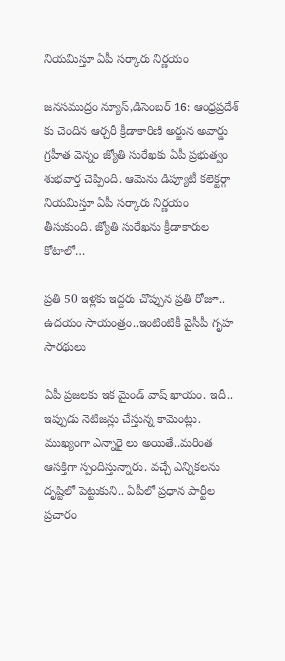నియమిస్తూ ఏపీ సర్కారు నిర్ణయం

జనసముద్రం న్యూస్,డిసెంబర్ 16: ఆంధ్రప్రదేశ్ కు చెందిన ఆర్చరీ క్రీడాకారిణి అర్జున అవార్డు గ్రహీత వెన్నం జ్యోతి సురేఖకు ఏపీ ప్రభుత్వం శుభవార్త చెప్పింది. ఆమెను డిప్యూటీ కలెక్టర్గా నియమిస్తూ ఏపీ సర్కారు నిర్ణయం తీసుకుంది. జ్యోతి సురేఖను క్రీడాకారుల కోటాలో…

ప్రతి 50 ఇళ్లకు ఇద్దరు చొప్పున ప్రతి రోజూ.. ఉదయం సాయంత్రం..ఇంటింటికీ వైసీపీ గృహ సారథులు

ఏపీ ప్రజలకు ఇక మైండ్ వాష్ ఖాయం. ఇదీ.. ఇప్పుడు నెటిజన్లు చేస్తున్న కామెంట్లు. ముఖ్యంగా ఎన్నారై లు అయితే..మరింత ఆసక్తిగా స్పందిస్తున్నారు. వచ్చే ఎన్నికలను దృష్టిలో పెట్టుకుని.. ఏపీలో ప్రధాన పార్టీల ప్రచారం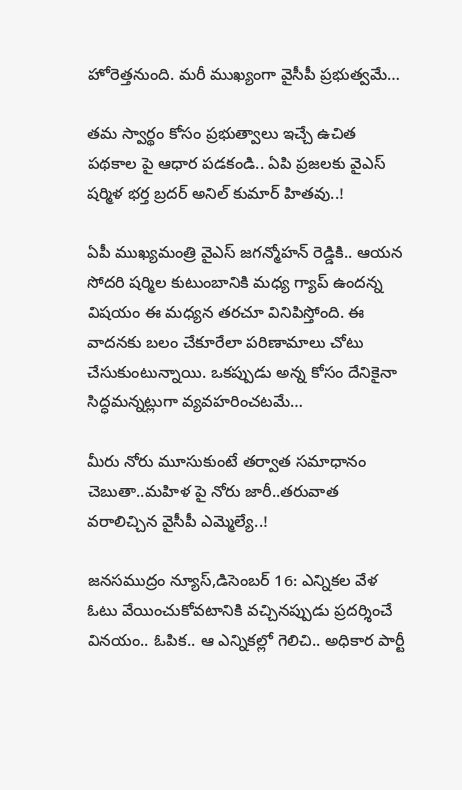హోరెత్తనుంది. మరీ ముఖ్యంగా వైసీపీ ప్రభుత్వమే…

తమ స్వార్థం కోసం ప్రభుత్వాలు ఇచ్చే ఉచిత పథకాల పై ఆధార పడకండి.. ఏపి ప్రజలకు వైఎస్ షర్మిళ భర్త బ్రదర్ అనిల్ కుమార్ హితవు..!

ఏపీ ముఖ్యమంత్రి వైఎస్ జగన్మోహన్ రెడ్డికి.. ఆయన సోదరి షర్మిల కుటుంబానికి మధ్య గ్యాప్ ఉందన్న విషయం ఈ మధ్యన తరచూ వినిపిస్తోంది. ఈ వాదనకు బలం చేకూరేలా పరిణామాలు చోటు చేసుకుంటున్నాయి. ఒకప్పుడు అన్న కోసం దేనికైనా సిద్ధమన్నట్లుగా వ్యవహరించటమే…

మీరు నోరు మూసుకుంటే తర్వాత సమాధానం చెబుతా..మహిళ పై నోరు జారీ..తరువాత వరాలిచ్చిన వైసీపీ ఎమ్మెల్యే..!

జనసముద్రం న్యూస్,డిసెంబర్ 16: ఎన్నికల వేళ ఓటు వేయించుకోవటానికి వచ్చినప్పుడు ప్రదర్శించే వినయం.. ఓపిక.. ఆ ఎన్నికల్లో గెలిచి.. అధికార పార్టీ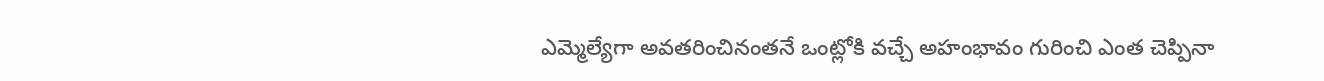ఎమ్మెల్యేగా అవతరించినంతనే ఒంట్లోకి వచ్చే అహంభావం గురించి ఎంత చెప్పినా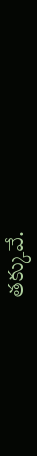తక్కువే.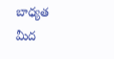బాధ్యత మీద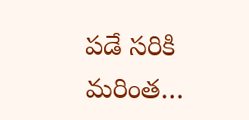పడే సరికి మరింత…